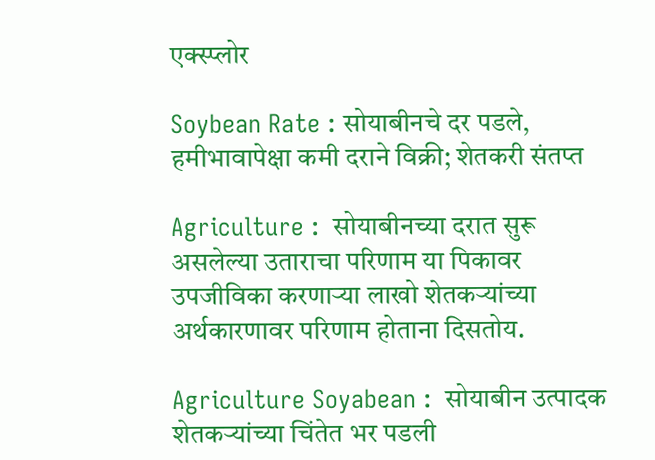एक्स्प्लोर

Soybean Rate : सोयाबीनचे दर पडले, हमीभावापेक्षा कमी दराने विक्री; शेतकरी संतप्त

Agriculture :  सोयाबीनच्या दरात सुरू असलेल्या उताराचा परिणाम या पिकावर उपजीविका करणाऱ्या लाखो शेतकऱ्यांच्या अर्थकारणावर परिणाम होताना दिसतोय.

Agriculture Soyabean :  सोयाबीन उत्पादक शेतकऱ्यांच्या चिंतेत भर पडली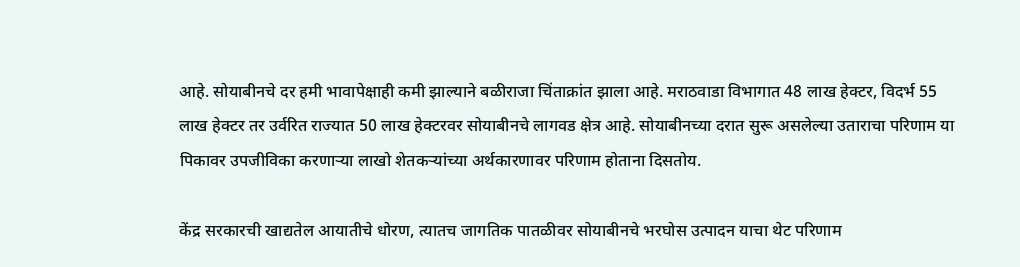आहे. सोयाबीनचे दर हमी भावापेक्षाही कमी झाल्याने बळीराजा चिंताक्रांत झाला आहे. मराठवाडा विभागात 48 लाख हेक्टर, विदर्भ 55 लाख हेक्टर तर उर्वरित राज्यात 50 लाख हेक्टरवर सोयाबीनचे लागवड क्षेत्र आहे. सोयाबीनच्या दरात सुरू असलेल्या उताराचा परिणाम या पिकावर उपजीविका करणाऱ्या लाखो शेतकऱ्यांच्या अर्थकारणावर परिणाम होताना दिसतोय.

केंद्र सरकारची खाद्यतेल आयातीचे धोरण, त्यातच जागतिक पातळीवर सोयाबीनचे भरघोस उत्पादन याचा थेट परिणाम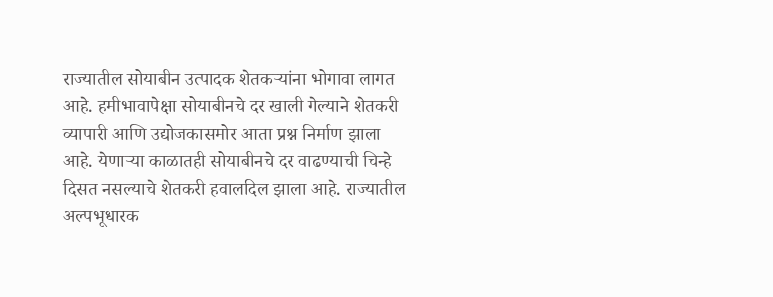राज्यातील सोयाबीन उत्पादक शेतकऱ्यांना भोगावा लागत आहे. हमीभावापेक्षा सोयाबीनचे दर खाली गेल्याने शेतकरी व्यापारी आणि उद्योजकासमोर आता प्रश्न निर्माण झाला आहे. येणाऱ्या काळातही सोयाबीनचे दर वाढण्याची चिन्हे दिसत नसल्याचे शेतकरी हवालदिल झाला आहे. राज्यातील अल्पभूधारक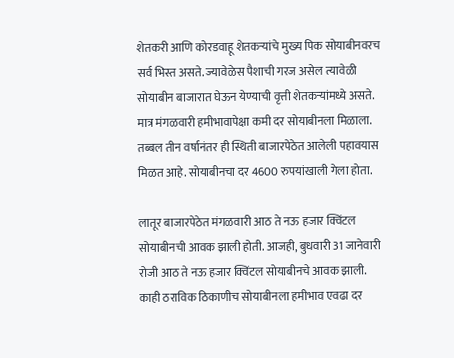शेतकरी आणि कोरडवाहू शेतकऱ्यांचे मुख्य पिक सोयाबीनवरच सर्व भिस्त असते. ज्यावेळेस पैशाची गरज असेल त्यावेळी सोयाबीन बाजारात घेऊन येण्याची वृत्ती शेतकऱ्यांमध्ये असते. मात्र मंगळवारी हमीभावापेक्षा कमी दर सोयाबीनला मिळाला. तब्बल तीन वर्षानंतर ही स्थिती बाजारपेठेत आलेली पहावयास मिळत आहे. सोयाबीनचा दर 4600 रुपयांखाली गेला होता.

लातूर बाजारपेठेत मंगळवारी आठ ते नऊ हजार क्विंटल सोयाबीनची आवक झाली होती. आजही, बुधवारी 31 जानेवारी रोजी आठ ते नऊ हजार क्विंटल सोयाबीनचे आवक झाली. काही ठराविक ठिकाणीच सोयाबीनला हमीभाव एवढा दर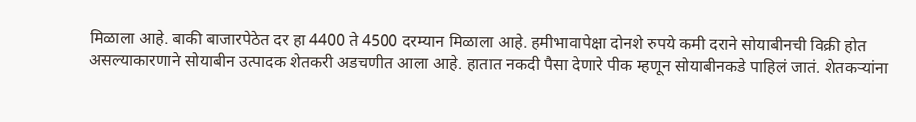मिळाला आहे. बाकी बाजारपेठेत दर हा 4400 ते 4500 दरम्यान मिळाला आहे. हमीभावापेक्षा दोनशे रुपये कमी दराने सोयाबीनची विक्री होत असल्याकारणाने सोयाबीन उत्पादक शेतकरी अडचणीत आला आहे. हातात नकदी पैसा देणारे पीक म्हणून सोयाबीनकडे पाहिलं जातं. शेतकऱ्यांना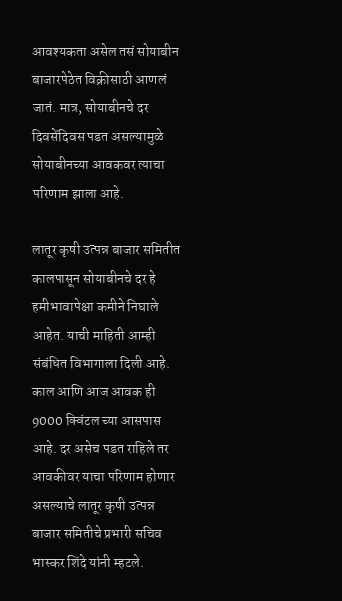आवश्यकता असेल तसं सोयाबीन बाजारपेठेत विक्रीसाठी आणलं जातं. मात्र, सोयाबीनचे दर दिवसेंदिवस पडत असल्यामुळे सोयाबीनच्या आवकवर त्याचा परिणाम झाला आहे.

लातूर कृषी उत्पन्न बाजार समितीत कालपासून सोयाबीनचे दर हे हमीभावापेक्षा कमीने निघाले आहेत. याची माहिती आम्ही संबंधित विभागाला दिली आहे. काल आणि आज आवक ही 9000 क्विंटल च्या आसपास आहे. दर असेच पडत राहिले तर आवकीवर याचा परिणाम होणार असल्याचे लातूर कृषी उत्पन्न बाजार समितीचे प्रभारी सचिव भास्कर शिंदे यांनी म्हटले.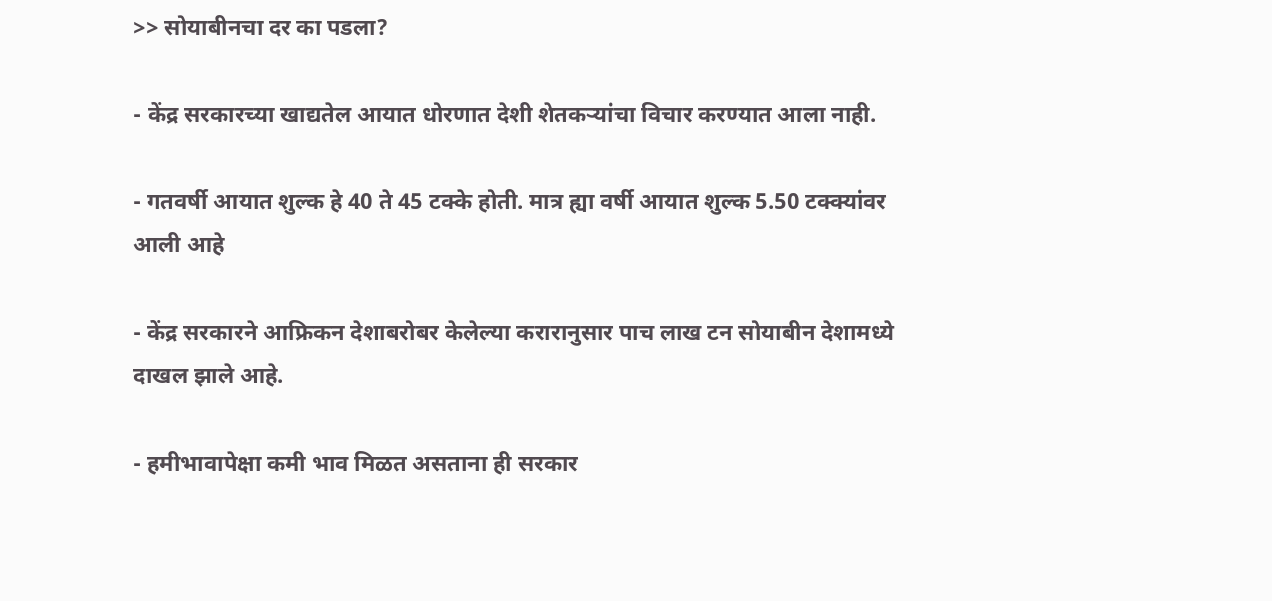>> सोयाबीनचा दर का पडला?

- केंद्र सरकारच्या खाद्यतेल आयात धोरणात देशी शेतकऱ्यांचा विचार करण्यात आला नाही.

- गतवर्षी आयात शुल्क हे 40 ते 45 टक्के होती. मात्र ह्या वर्षी आयात शुल्क 5.50 टक्क्यांवर  आली आहे

- केंद्र सरकारने आफ्रिकन देशाबरोबर केलेल्या करारानुसार पाच लाख टन सोयाबीन देशामध्ये दाखल झाले आहे.

- हमीभावापेक्षा कमी भाव मिळत असताना ही सरकार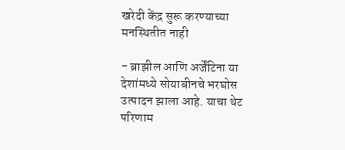खरेदी केंद्र सुरू करण्याच्या मनस्थितीत नाही

- ब्राझील आणि अर्जेंटिना या देशांमध्ये सोयाबीनचे भरघोस उत्पादन झाला आहे. याचा थेट परिणाम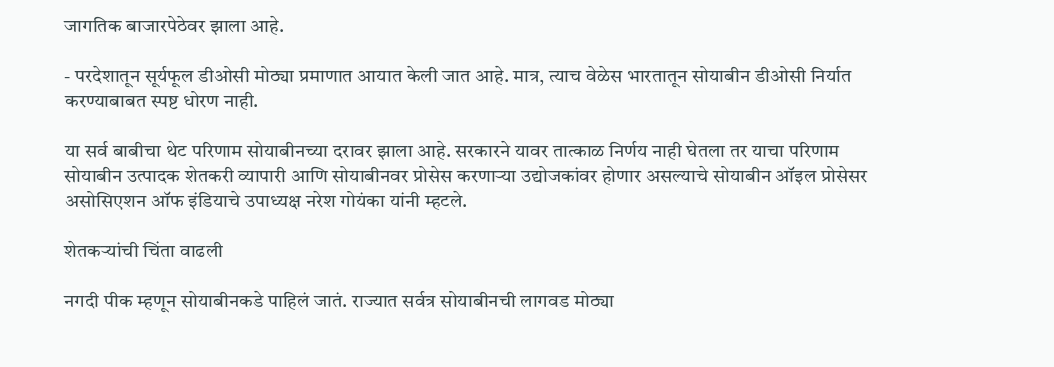जागतिक बाजारपेठेवर झाला आहे.

- परदेशातून सूर्यफूल डीओसी मोठ्या प्रमाणात आयात केली जात आहे. मात्र, त्याच वेळेस भारतातून सोयाबीन डीओसी निर्यात करण्याबाबत स्पष्ट धोरण नाही.

या सर्व बाबीचा थेट परिणाम सोयाबीनच्या दरावर झाला आहे. सरकारने यावर तात्काळ निर्णय नाही घेतला तर याचा परिणाम सोयाबीन उत्पादक शेतकरी व्यापारी आणि सोयाबीनवर प्रोसेस करणाऱ्या उद्योजकांवर होणार असल्याचे सोयाबीन ऑइल प्रोसेसर असोसिएशन ऑफ इंडियाचे उपाध्यक्ष नरेश गोयंका यांनी म्हटले.

शेतकऱ्यांची चिंता वाढली

नगदी पीक म्हणून सोयाबीनकडे पाहिलं जातं. राज्यात सर्वत्र सोयाबीनची लागवड मोठ्या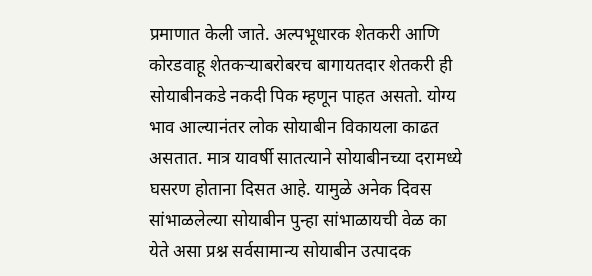प्रमाणात केली जाते. अल्पभूधारक शेतकरी आणि कोरडवाहू शेतकऱ्याबरोबरच बागायतदार शेतकरी ही सोयाबीनकडे नकदी पिक म्हणून पाहत असतो. योग्य भाव आल्यानंतर लोक सोयाबीन विकायला काढत असतात. मात्र यावर्षी सातत्याने सोयाबीनच्या दरामध्ये घसरण होताना दिसत आहे. यामुळे अनेक दिवस सांभाळलेल्या सोयाबीन पुन्हा सांभाळायची वेळ का येते असा प्रश्न सर्वसामान्य सोयाबीन उत्पादक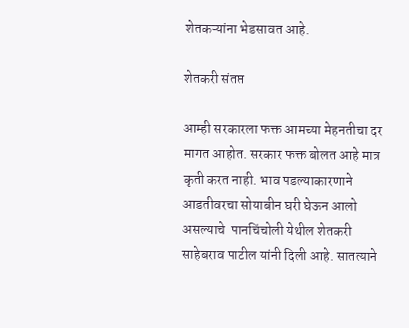शेतकऱ्यांना भेडसावत आहे.

शेतकरी संतप्त

आम्ही सरकारला फक्त आमच्या मेहनतीचा दर मागत आहोत. सरकार फक्त बोलत आहे मात्र कृती करत नाही. भाव पडल्याकारणाने आडतीवरचा सोयाबीन घरी घेऊन आलो असल्याचे  पानचिंचोली येथील शेतकरी साहेबराव पाटील यांनी दिली आहे. सातत्याने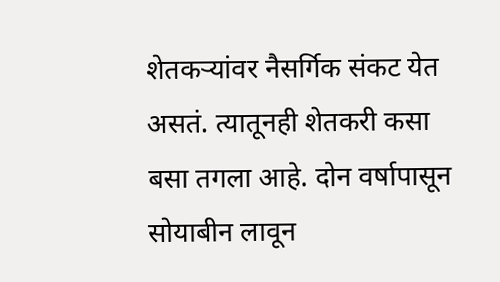शेतकऱ्यांवर नैसर्गिक संकट येत असतं. त्यातूनही शेतकरी कसा बसा तगला आहे. दोन वर्षापासून सोयाबीन लावून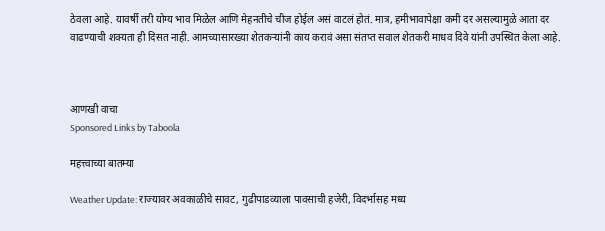ठेवला आहे. यावर्षी तरी योग्य भाव मिळेल आणि मेहनतीचे चीज होईल असं वाटलं होतं. मात्र, हमीभावापेक्षा कमी दर असल्यामुळे आता दर वाढण्याची शक्यता ही दिसत नाही. आमच्यासारख्या शेतकऱ्यांनी काय करावं असा संतप्त सवाल शेतकरी माधव दिवे यांनी उपस्थित केला आहे.



आणखी वाचा
Sponsored Links by Taboola

महत्त्वाच्या बातम्या

Weather Update: राज्यावर अवकाळीचे सावट, गुढीपाडव्याला पावसाची हजेरी, विदर्भासह मध्य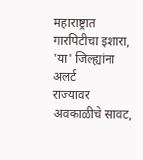महाराष्ट्रात गारपिटीचा इशारा, 'या' जिल्ह्यांना अलर्ट
राज्यावर अवकाळीचे सावट,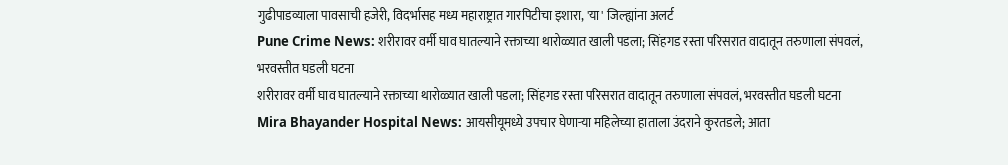गुढीपाडव्याला पावसाची हजेरी, विदर्भासह मध्य महाराष्ट्रात गारपिटीचा इशारा, 'या' जिल्ह्यांना अलर्ट
Pune Crime News: शरीरावर वर्मी घाव घातल्याने रक्ताच्या थारोळ्यात खाली पडला; सिंहगड रस्ता परिसरात वादातून तरुणाला संपवलं, भरवस्तीत घडली घटना
शरीरावर वर्मी घाव घातल्याने रक्ताच्या थारोळ्यात खाली पडला; सिंहगड रस्ता परिसरात वादातून तरुणाला संपवलं, भरवस्तीत घडली घटना
Mira Bhayander Hospital News: आयसीयूमध्ये उपचार घेणाऱ्या महिलेच्या हाताला उंदराने कुरतडले; आता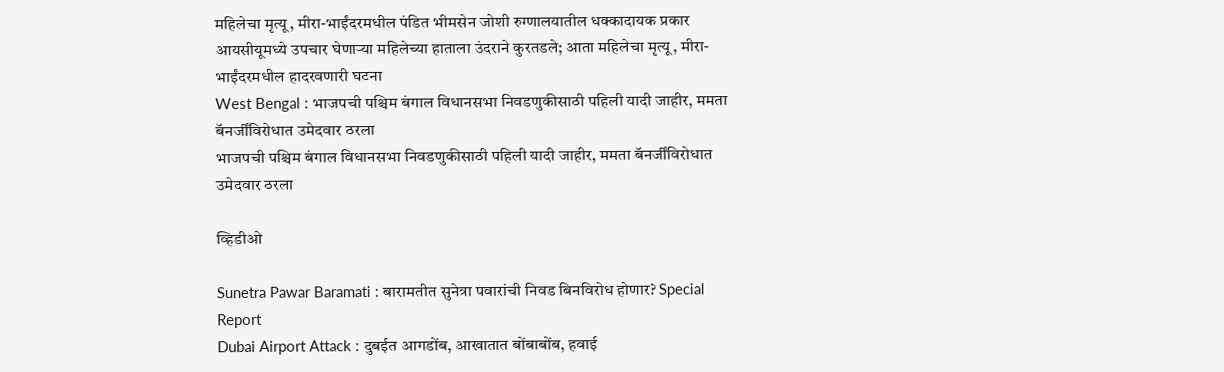महिलेचा मृत्यू, मीरा-भाईंदरमधील पंडित भीमसेन जोशी रुग्णालयातील धक्कादायक प्रकार
आयसीयूमध्ये उपचार घेणाऱ्या महिलेच्या हाताला उंदराने कुरतडले; आता महिलेचा मृत्यू, मीरा-भाईंदरमधील हादरवणारी घटना
West Bengal : भाजपची पश्चिम बंगाल विधानसभा निवडणुकीसाठी पहिली यादी जाहीर, ममता बॅनर्जींविरोधात उमेदवार ठरला
भाजपची पश्चिम बंगाल विधानसभा निवडणुकीसाठी पहिली यादी जाहीर, ममता बॅनर्जींविरोधात उमेदवार ठरला

व्हिडीओ

Sunetra Pawar Baramati : बारामतीत सुनेत्रा पवारांची निवड बिनविरोध होणार? Special Report
Dubai Airport Attack : दुबईत आगडोंब, आखातात बोंबाबोंब, हवाई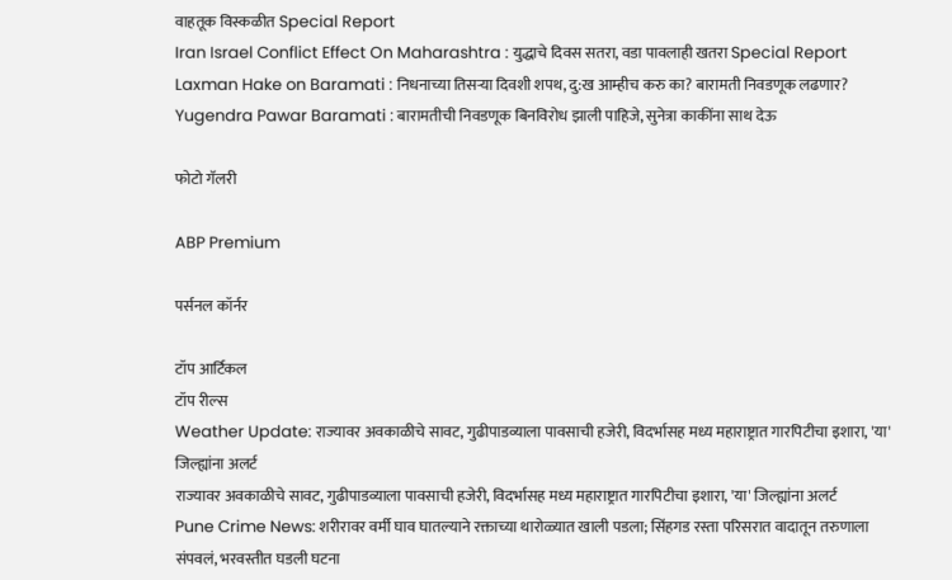वाहतूक विस्कळीत Special Report
Iran Israel Conflict Effect On Maharashtra : युद्धाचे दिवस सतरा, वडा पावलाही खतरा Special Report
Laxman Hake on Baramati : निधनाच्या तिसऱ्या दिवशी शपथ, दु:ख आम्हीच करु का? बारामती निवडणूक लढणार?
Yugendra Pawar Baramati : बारामतीची निवडणूक बिनविरोध झाली पाहिजे, सुनेत्रा काकींना साथ देऊ

फोटो गॅलरी

ABP Premium

पर्सनल कॉर्नर

टॉप आर्टिकल
टॉप रील्स
Weather Update: राज्यावर अवकाळीचे सावट, गुढीपाडव्याला पावसाची हजेरी, विदर्भासह मध्य महाराष्ट्रात गारपिटीचा इशारा, 'या' जिल्ह्यांना अलर्ट
राज्यावर अवकाळीचे सावट, गुढीपाडव्याला पावसाची हजेरी, विदर्भासह मध्य महाराष्ट्रात गारपिटीचा इशारा, 'या' जिल्ह्यांना अलर्ट
Pune Crime News: शरीरावर वर्मी घाव घातल्याने रक्ताच्या थारोळ्यात खाली पडला; सिंहगड रस्ता परिसरात वादातून तरुणाला संपवलं, भरवस्तीत घडली घटना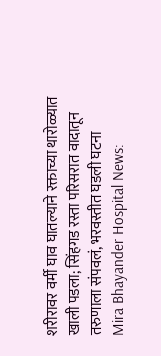शरीरावर वर्मी घाव घातल्याने रक्ताच्या थारोळ्यात खाली पडला; सिंहगड रस्ता परिसरात वादातून तरुणाला संपवलं, भरवस्तीत घडली घटना
Mira Bhayander Hospital News: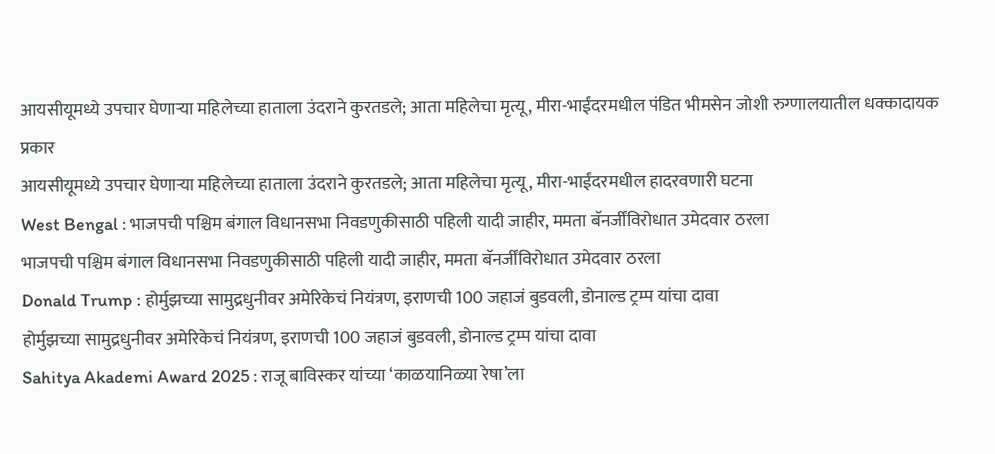आयसीयूमध्ये उपचार घेणाऱ्या महिलेच्या हाताला उंदराने कुरतडले; आता महिलेचा मृत्यू, मीरा-भाईंदरमधील पंडित भीमसेन जोशी रुग्णालयातील धक्कादायक प्रकार
आयसीयूमध्ये उपचार घेणाऱ्या महिलेच्या हाताला उंदराने कुरतडले; आता महिलेचा मृत्यू, मीरा-भाईंदरमधील हादरवणारी घटना
West Bengal : भाजपची पश्चिम बंगाल विधानसभा निवडणुकीसाठी पहिली यादी जाहीर, ममता बॅनर्जींविरोधात उमेदवार ठरला
भाजपची पश्चिम बंगाल विधानसभा निवडणुकीसाठी पहिली यादी जाहीर, ममता बॅनर्जींविरोधात उमेदवार ठरला
Donald Trump : होर्मुझच्या सामुद्रधुनीवर अमेरिकेचं नियंत्रण, इराणची 100 जहाजं बुडवली, डोनाल्ड ट्रम्प यांचा दावा
होर्मुझच्या सामुद्रधुनीवर अमेरिकेचं नियंत्रण, इराणची 100 जहाजं बुडवली, डोनाल्ड ट्रम्प यांचा दावा
Sahitya Akademi Award 2025 : राजू बाविस्कर यांच्या ‘काळयानिळ्या रेषा’ला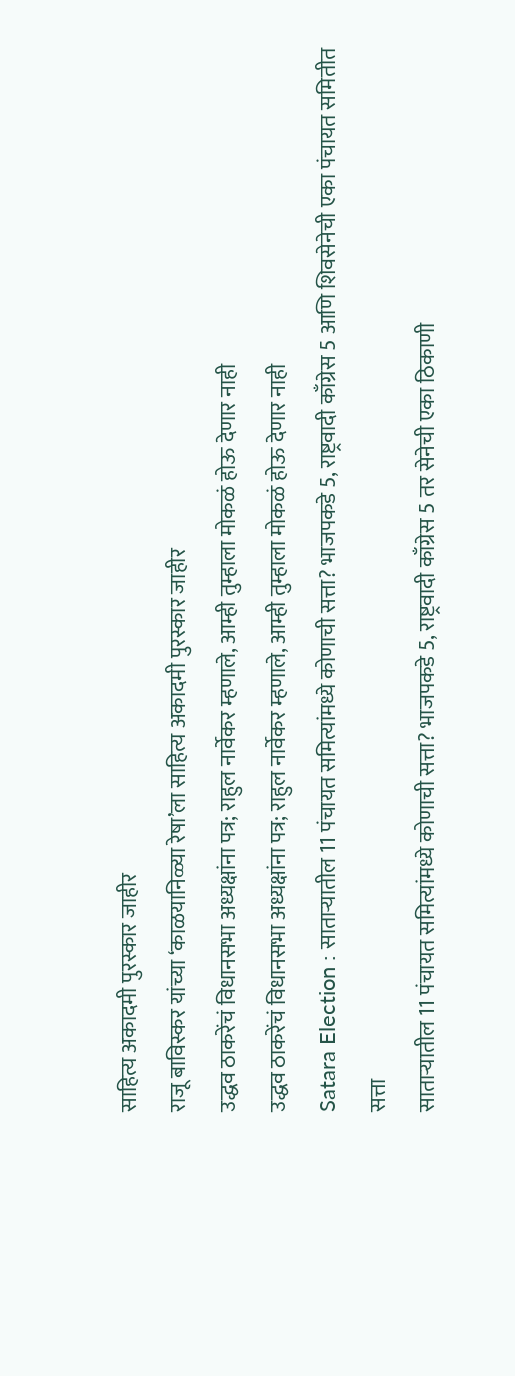साहित्य अकादमी पुरस्कार जाहीर
राजू बाविस्कर यांच्या ‘काळयानिळ्या रेषा’ला साहित्य अकादमी पुरस्कार जाहीर
उद्धव ठाकरेंचं विधानसभा अध्यक्षांना पत्र; राहुल नार्वेकर म्हणाले, आम्ही तुम्हाला मोकळं होऊ देणार नाही
उद्धव ठाकरेंचं विधानसभा अध्यक्षांना पत्र; राहुल नार्वेकर म्हणाले, आम्ही तुम्हाला मोकळं होऊ देणार नाही
Satara Election : साताऱ्यातील 11 पंचायत समित्यांमध्ये कोणाची सत्ता? भाजपकडे 5, राष्ट्रवादी काँग्रेस 5 आणि शिवसेनेची एका पंचायत समितीत सत्ता
साताऱ्यातील 11 पंचायत समित्यांमध्ये कोणाची सत्ता? भाजपकडे 5, राष्ट्रवादी काँग्रेस 5 तर सेनेची एका ठिकाणी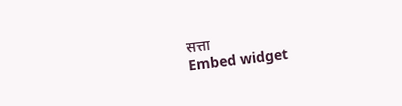सत्ता
Embed widget